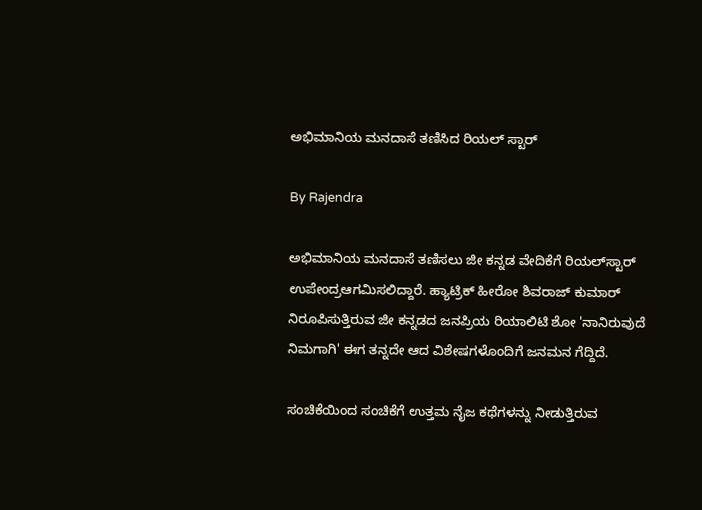ಅಭಿಮಾನಿಯ ಮನದಾಸೆ ತಣಿಸಿದ ರಿಯಲ್ ಸ್ಟಾರ್

By Rajendra

ಅಭಿಮಾನಿಯ ಮನದಾಸೆ ತಣಿಸಲು ಜೀ ಕನ್ನಡ ವೇದಿಕೆಗೆ ರಿಯಲ್‌ಸ್ಟಾರ್ ಉಪೇಂದ್ರಆಗಮಿಸಲಿದ್ದಾರೆ. ಹ್ಯಾಟ್ರಿಕ್ ಹೀರೋ ಶಿವರಾಜ್ ಕುಮಾರ್ ನಿರೂಪಿಸುತ್ತಿರುವ ಜೀ ಕನ್ನಡದ ಜನಪ್ರಿಯ ರಿಯಾಲಿಟಿ ಶೋ 'ನಾನಿರುವುದೆ ನಿಮಗಾಗಿ' ಈಗ ತನ್ನದೇ ಆದ ವಿಶೇಷಗಳೊಂದಿಗೆ ಜನಮನ ಗೆದ್ದಿದೆ.

ಸಂಚಿಕೆಯಿಂದ ಸಂಚಿಕೆಗೆ ಉತ್ತಮ ನೈಜ ಕಥೆಗಳನ್ನು ನೀಡುತ್ತಿರುವ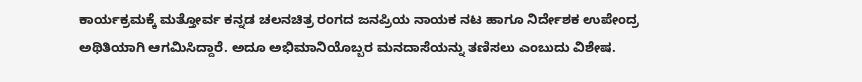ಕಾರ್ಯಕ್ರಮಕ್ಕೆ ಮತ್ತೋರ್ವ ಕನ್ನಡ ಚಲನಚಿತ್ರ ರಂಗದ ಜನಪ್ರಿಯ ನಾಯಕ ನಟ ಹಾಗೂ ನಿರ್ದೇಶಕ ಉಪೇಂದ್ರ ಅಥಿತಿಯಾಗಿ ಆಗಮಿಸಿದ್ದಾರೆ. ಅದೂ ಅಭಿಮಾನಿಯೊಬ್ಬರ ಮನದಾಸೆಯನ್ನು ತಣಿಸಲು ಎಂಬುದು ವಿಶೇಷ.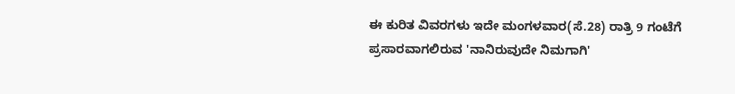ಈ ಕುರಿತ ವಿವರಗಳು ಇದೇ ಮಂಗಳವಾರ(ಸೆ.28) ರಾತ್ರಿ 9 ಗಂಟೆಗೆ ಪ್ರಸಾರವಾಗಲಿರುವ 'ನಾನಿರುವುದೇ ನಿಮಗಾಗಿ'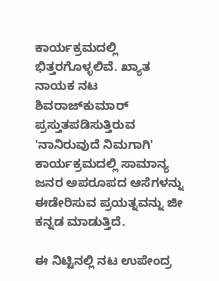ಕಾರ್ಯಕ್ರಮದಲ್ಲಿ ಭಿತ್ತರಗೊಳ್ಳಲಿವೆ. ಖ್ಯಾತ ನಾಯಕ ನಟ ಶಿವರಾಜ್‌ಕುಮಾರ್ ಪ್ರಸ್ತುತಪಡಿಸುತ್ತಿರುವ 'ನಾನಿರುವುದೆ ನಿಮಗಾಗಿ' ಕಾರ್ಯಕ್ರಮದಲ್ಲಿ ಸಾಮಾನ್ಯ ಜನರ ಅಪರೂಪದ ಆಸೆಗಳನ್ನು ಈಡೇರಿಸುವ ಪ್ರಯತ್ನವನ್ನು ಜೀ ಕನ್ನಡ ಮಾಡುತ್ತಿದೆ.

ಈ ನಿಟ್ಟಿನಲ್ಲಿ ನಟ ಉಪೇಂದ್ರ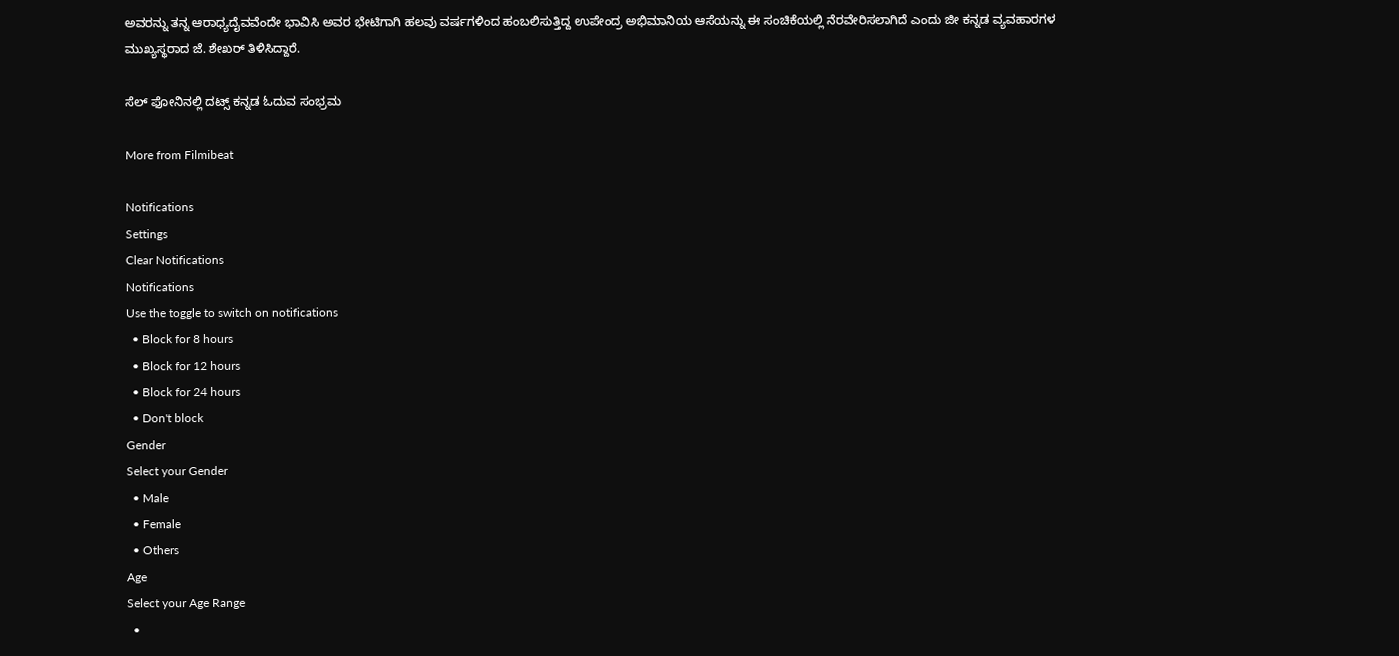ಅವರನ್ನು ತನ್ನ ಆರಾಧ್ಯದೈವವೆಂದೇ ಭಾವಿಸಿ ಅವರ ಭೇಟಿಗಾಗಿ ಹಲವು ವರ್ಷಗಳಿಂದ ಹಂಬಲಿಸುತ್ತಿದ್ದ ಉಪೇಂದ್ರ ಅಭಿಮಾನಿಯ ಆಸೆಯನ್ನು ಈ ಸಂಚಿಕೆಯಲ್ಲಿ ನೆರವೇರಿಸಲಾಗಿದೆ ಎಂದು ಜೀ ಕನ್ನಡ ವ್ಯವಹಾರಗಳ ಮುಖ್ಯಸ್ಥರಾದ ಜೆ. ಶೇಖರ್ ತಿಳಿಸಿದ್ದಾರೆ.

ಸೆಲ್ ಫೋನಿನಲ್ಲಿ ದಟ್ಸ್ ಕನ್ನಡ ಓದುವ ಸಂಭ್ರಮ

More from Filmibeat

Notifications
Settings
Clear Notifications
Notifications
Use the toggle to switch on notifications
  • Block for 8 hours
  • Block for 12 hours
  • Block for 24 hours
  • Don't block
Gender
Select your Gender
  • Male
  • Female
  • Others
Age
Select your Age Range
  •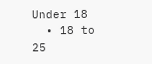Under 18
  • 18 to 25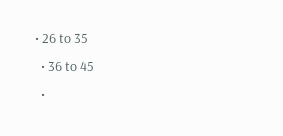• 26 to 35
  • 36 to 45
  •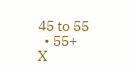45 to 55
  • 55+
X